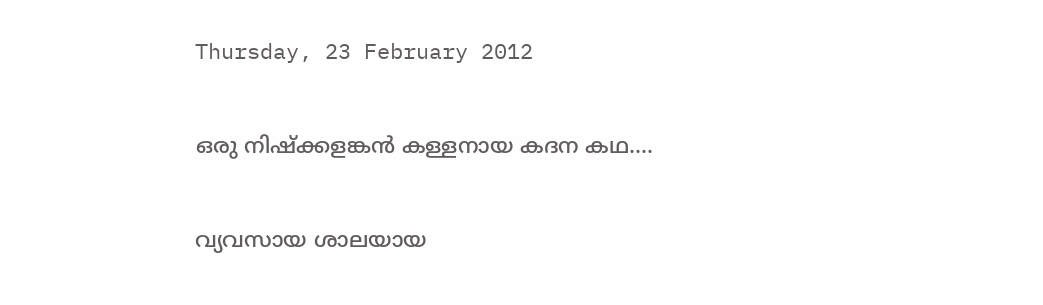Thursday, 23 February 2012

ഒരു നിഷ്ക്കളങ്കന്‍ കള്ളനായ കദന കഥ....

വ്യവസായ ശാലയായ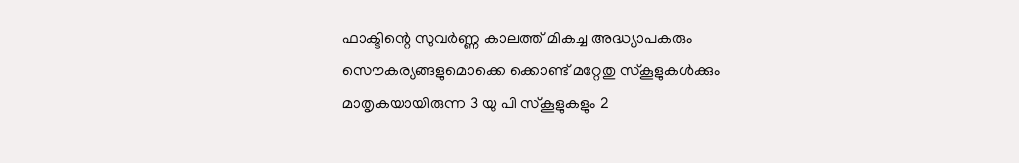ഫാക്ടിന്റെ സുവര്‍ണ്ണ കാലത്ത് മികച്ച അദ്ധ്യാപകരും സൌകര്യങ്ങളുമൊക്കെ ക്കൊണ്ട് മറ്റേതു സ്കൂളുകള്‍ക്കും മാതൃകയായിരുന്ന 3 യു പി സ്കൂളുകളും 2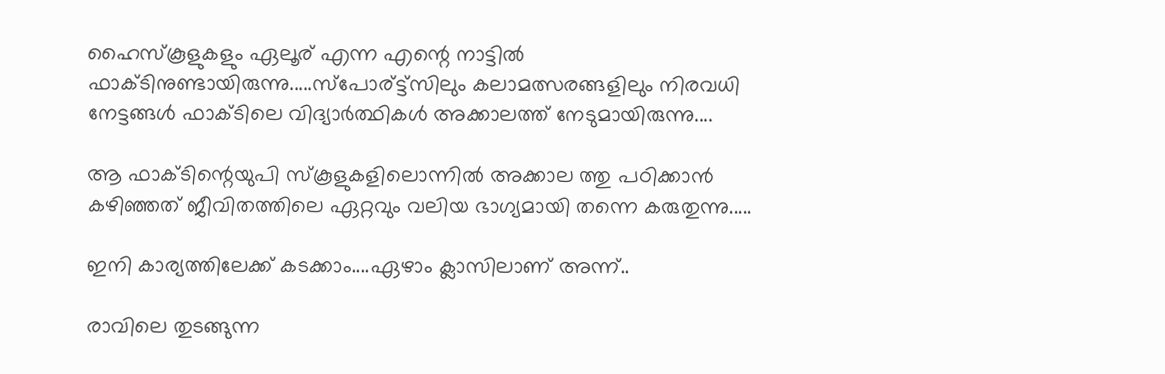ഹൈസ്കൂളുകളും ഏലൂര് എന്ന എന്റെ നാട്ടില്‍ ഫാക്ടിനുണ്ടായിരുന്നു.....സ്പോര്ട്ട്സിലും കലാമത്സരങ്ങളിലും നിരവധി നേട്ടങ്ങള്‍ ഫാക്ടിലെ വിദ്യാര്‍ത്ഥികള്‍ അക്കാലത്ത് നേടുമായിരുന്നു....

ആ ഫാക്ടിന്റെയുപി സ്കൂളുകളിലൊന്നില്‍ അക്കാല ത്തു പഠിക്കാന്‍ കഴിഞ്ഞത് ജീവിതത്തിലെ ഏറ്റവും വലിയ ഭാഗ്യമായി തന്നെ കരുതുന്നു.....

ഇനി കാര്യത്തിലേക്ക് കടക്കാം....ഏഴാം ക്ലാസിലാണ് അന്ന്..

രാവിലെ തുടങ്ങുന്ന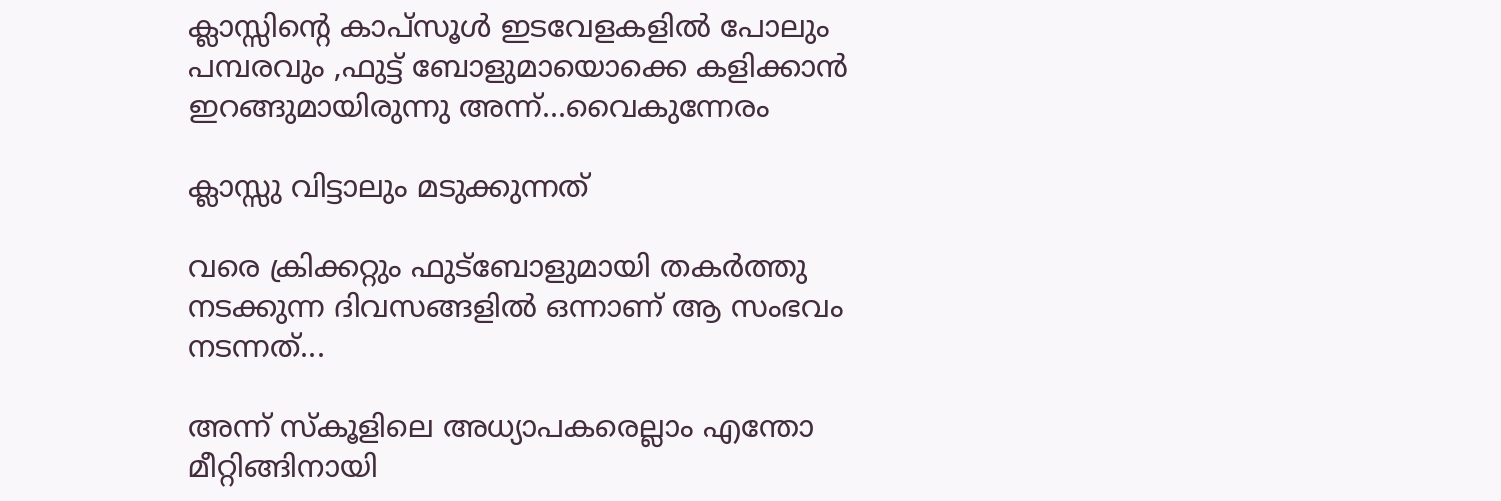ക്ലാസ്സിന്റെ കാപ്സൂള്‍ ഇടവേളകളില്‍ പോലും പമ്പരവും ,ഫുട്ട് ബോളുമായൊക്കെ കളിക്കാന്‍ ഇറങ്ങുമായിരുന്നു അന്ന്...വൈകുന്നേരം

ക്ലാസ്സു വിട്ടാലും മടുക്കുന്നത്

വരെ ക്രിക്കറ്റും ഫുട്ബോളുമായി തകര്‍ത്തു നടക്കുന്ന ദിവസങ്ങളില്‍ ഒന്നാണ് ആ സംഭവം നടന്നത്...

അന്ന് സ്കൂളിലെ അധ്യാപകരെല്ലാം എന്തോ മീറ്റിങ്ങിനായി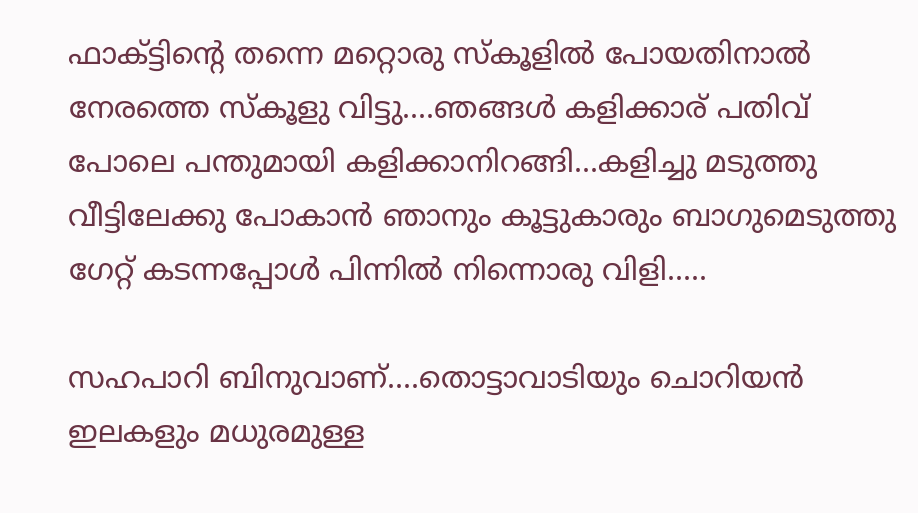ഫാക്ട്ടിന്റെ തന്നെ മറ്റൊരു സ്കൂളില്‍ പോയതിനാല്‍ നേരത്തെ സ്കൂളു വിട്ടു....ഞങ്ങള്‍ കളിക്കാര് പതിവ് പോലെ പന്തുമായി കളിക്കാനിറങ്ങി...കളിച്ചു മടുത്തു വീട്ടിലേക്കു പോകാന്‍ ഞാനും കൂട്ടുകാരും ബാഗുമെടുത്തു ഗേറ്റ് കടന്നപ്പോള്‍ പിന്നില്‍ നിന്നൊരു വിളി.....

സഹപാറി ബിനുവാണ്....തൊട്ടാവാടിയും ചൊറിയന്‍ ഇലകളും മധുരമുള്ള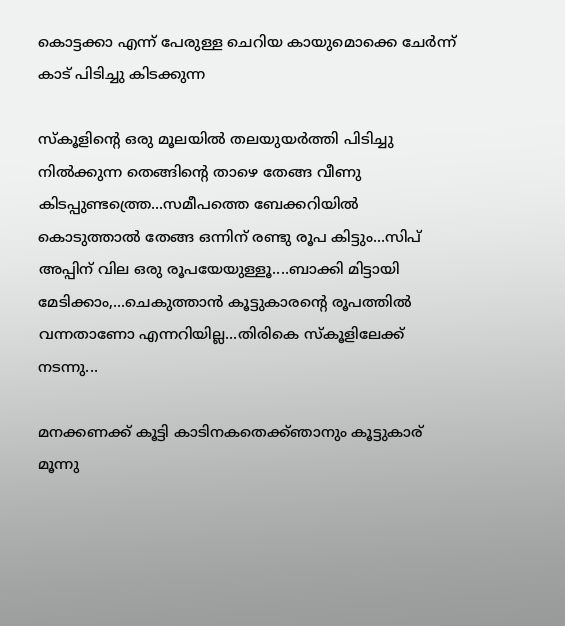കൊട്ടക്കാ എന്ന് പേരുള്ള ചെറിയ കായുമൊക്കെ ചേര്‍ന്ന് കാട് പിടിച്ചു കിടക്കുന്ന

സ്കൂളിന്റെ ഒരു മൂലയില്‍ തലയുയര്‍ത്തി പിടിച്ചു നില്‍ക്കുന്ന തെങ്ങിന്റെ താഴെ തേങ്ങ വീണു കിടപ്പുണ്ടത്ത്രെ...സമീപത്തെ ബേക്കറിയില്‍ കൊടുത്താല്‍ തേങ്ങ ഒന്നിന് രണ്ടു രൂപ കിട്ടും...സിപ് അപ്പിന് വില ഒരു രൂപയേയുള്ളൂ....ബാക്കി മിട്ടായി മേടിക്കാം,...ചെകുത്താന്‍ കൂട്ടുകാരന്റെ രൂപത്തില്‍ വന്നതാണോ എന്നറിയില്ല...തിരികെ സ്കൂളിലേക്ക് നടന്നു...

മനക്കണക്ക് കൂട്ടി കാടിനകതെക്ക്ഞാനും കൂട്ടുകാര് മൂന്നു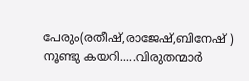പേരും(രതീഷ്‌,രാജേഷ്,ബിനേഷ് ) നൂണ്ടു കയറി.....വിരുതന്മാര്‍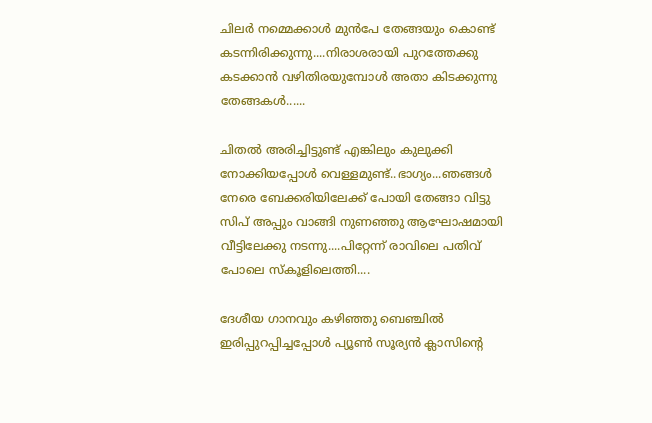ചിലര്‍ നമ്മെക്കാള്‍ മുന്‍പേ തേങ്ങയും കൊണ്ട് കടന്നിരിക്കുന്നു....നിരാശരായി പുറത്തേക്കു കടക്കാന്‍ വഴിതിരയുമ്പോള്‍ അതാ കിടക്കുന്നു തേങ്ങകള്‍......

ചിതല്‍ അരിച്ചിട്ടുണ്ട് എങ്കിലും കുലുക്കി നോക്കിയപ്പോള്‍ വെള്ളമുണ്ട്..ഭാഗ്യം...ഞങ്ങള്‍ നേരെ ബേക്കരിയിലേക്ക് പോയി തേങ്ങാ വിട്ടു സിപ് അപ്പും വാങ്ങി നുണഞ്ഞു ആഘോഷമായി വീട്ടിലേക്കു നടന്നു....പിറ്റേന്ന് രാവിലെ പതിവ് പോലെ സ്കൂളിലെത്തി....

ദേശീയ ഗാനവും കഴിഞ്ഞു ബെഞ്ചില്‍ ഇരിപ്പുറപ്പിച്ചപ്പോള്‍ പ്യൂണ്‍ സൂര്യന്‍ ക്ലാസിന്റെ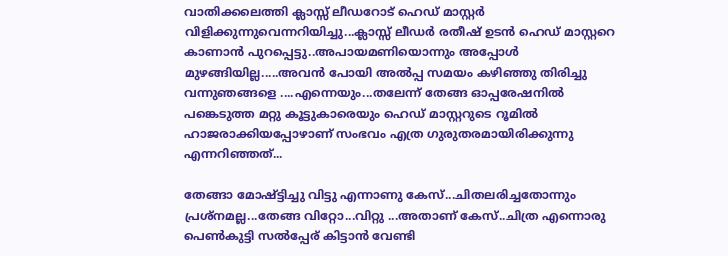വാതിക്കലെത്തി ക്ലാസ്സ്‌ ലീഡറോട് ഹെഡ് മാസ്റ്റര്‍ വിളിക്കുന്നുവെന്നറിയിച്ചു...ക്ലാസ്സ്‌ ലീഡര്‍ രതീഷ്‌ ഉടന്‍ ഹെഡ് മാസ്റ്ററെ കാണാന്‍ പുറപ്പെട്ടു..അപായമണിയൊന്നും അപ്പോള്‍ മുഴങ്ങിയില്ല.....അവന്‍ പോയി അല്‍പ്പ സമയം കഴിഞ്ഞു തിരിച്ചു വന്നുഞങ്ങളെ ....എന്നെയും...തലേന്ന് തേങ്ങ ഓപ്പരേഷനില്‍ പങ്കെടുത്ത മറ്റു കൂട്ടുകാരെയും ഹെഡ് മാസ്റ്ററുടെ റൂമില്‍ ഹാജരാക്കിയപ്പോഴാണ് സംഭവം എത്ര ഗുരുതരമായിരിക്കുന്നു എന്നറിഞ്ഞത്...

തേങ്ങാ മോഷ്ട്ടിച്ചു വിട്ടു എന്നാണു കേസ്...ചിതലരിച്ചതോന്നും പ്രശ്നമല്ല...തേങ്ങ വിറ്റോ...വിറ്റു ...അതാണ്‌ കേസ്..ചിത്ര എന്നൊരു പെണ്‍കുട്ടി സല്‍പ്പേര് കിട്ടാന്‍ വേണ്ടി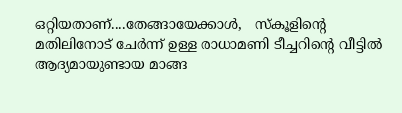ഒറ്റിയതാണ്....തേങ്ങായേക്കാള്‍,   സ്കൂളിന്റെ മതിലിനോട് ചേര്‍ന്ന് ഉള്ള രാധാമണി ടീച്ചറിന്റെ വീട്ടില്‍ ആദ്യമായുണ്ടായ മാങ്ങ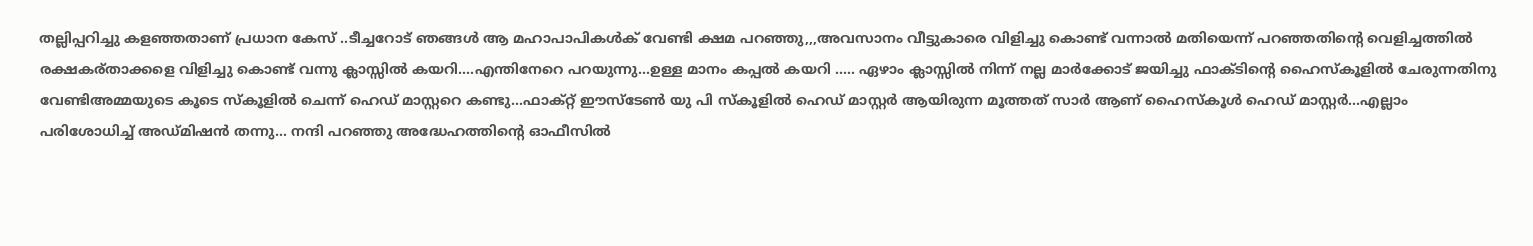തല്ലിപ്പറിച്ചു കളഞ്ഞതാണ് പ്രധാന കേസ് ..ടീച്ചറോട് ഞങ്ങള്‍ ആ മഹാപാപികള്‍ക് വേണ്ടി ക്ഷമ പറഞ്ഞു,,,അവസാനം വീട്ടുകാരെ വിളിച്ചു കൊണ്ട് വന്നാല്‍ മതിയെന്ന് പറഞ്ഞതിന്റെ വെളിച്ചത്തില്‍ രക്ഷകര്താക്കളെ വിളിച്ചു കൊണ്ട് വന്നു ക്ലാസ്സില്‍ കയറി....എന്തിനേറെ പറയുന്നു...ഉള്ള മാനം കപ്പല്‍ കയറി ..... ഏഴാം ക്ലാസ്സില്‍ നിന്ന് നല്ല മാര്‍ക്കോട് ജയിച്ചു ഫാക്ടിന്റെ ഹൈസ്കൂളില്‍ ചേരുന്നതിനു വേണ്ടിഅമ്മയുടെ കൂടെ സ്കൂളില്‍ ചെന്ന് ഹെഡ് മാസ്റ്ററെ കണ്ടു...ഫാക്റ്റ് ഈസ്ടേണ്‍ യു പി സ്കൂളില്‍ ഹെഡ് മാസ്റ്റര്‍ ആയിരുന്ന മൂത്തത് സാര്‍ ആണ് ഹൈസ്കൂള്‍ ഹെഡ് മാസ്റ്റര്‍...എല്ലാം പരിശോധിച്ച് അഡ്മിഷന്‍ തന്നു... നന്ദി പറഞ്ഞു അദ്ധേഹത്തിന്റെ ഓഫീസില്‍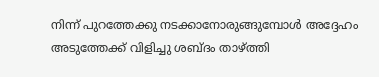നിന്ന് പുറത്തേക്കു നടക്കാനോരുങ്ങുമ്പോള്‍ അദ്ദേഹം അടുത്തേക്ക് വിളിച്ചു ശബ്ദം താഴ്ത്തി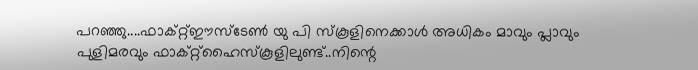പറഞ്ഞു....ഫാക്റ്റ്ഈസ്ടേണ്‍ യു പി സ്കൂളിനെക്കാള്‍ അധികം മാവും പ്ലാവും പുളിമരവും ഫാക്റ്റ്ഹൈസ്കൂളിലുണ്ട്..നിന്റെ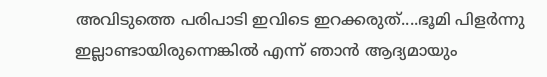അവിടുത്തെ പരിപാടി ഇവിടെ ഇറക്കരുത്....ഭൂമി പിളര്‍ന്നു ഇല്ലാണ്ടായിരുന്നെങ്കില്‍ എന്ന് ഞാന്‍ ആദ്യമായും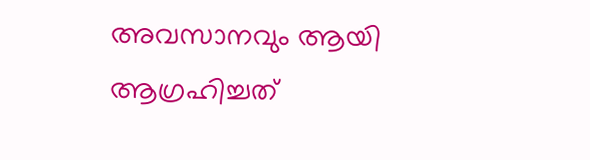അവസാനവും ആയി ആഗ്രഹിച്ചത്‌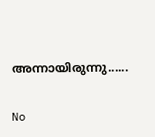അന്നായിരുന്നു......

No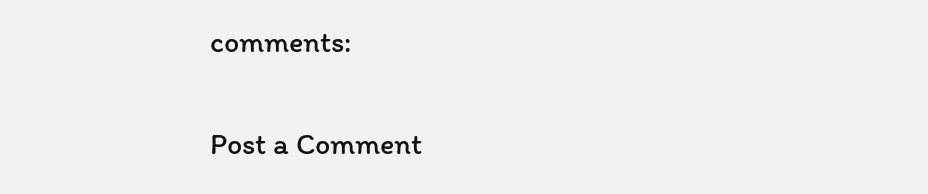comments:

Post a Comment